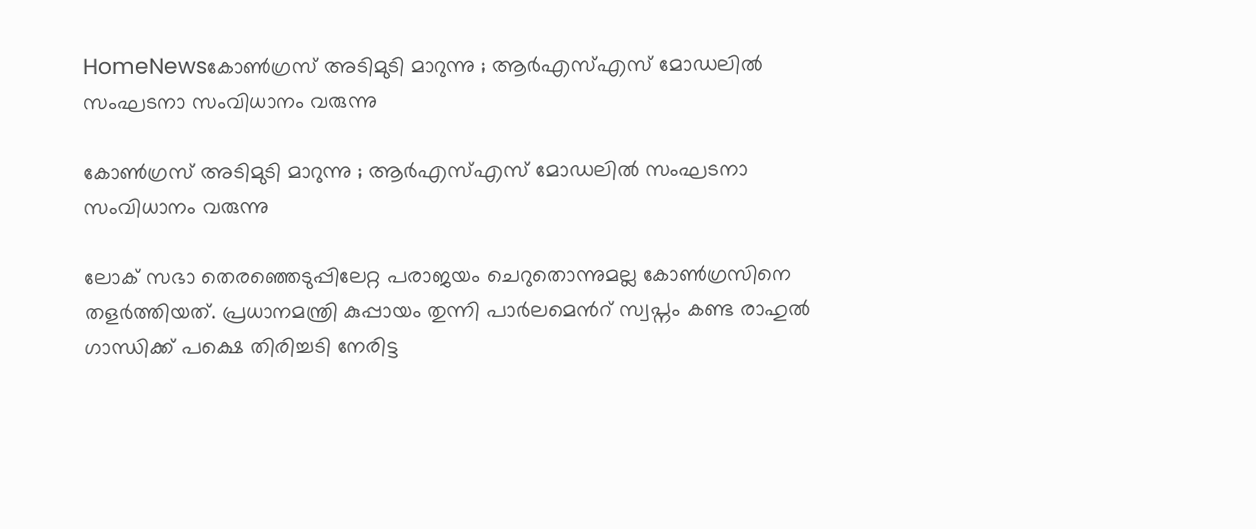HomeNewsകോണ്‍ഗ്രസ് അടിമുടി മാറുന്നു ; ആര്‍എസ്എസ് മോഡലില്‍ സംഘടനാ സംവിധാനം വരുന്നു

കോണ്‍ഗ്രസ് അടിമുടി മാറുന്നു ; ആര്‍എസ്എസ് മോഡലില്‍ സംഘടനാ സംവിധാനം വരുന്നു

ലോക് സഭാ തെരഞ്ഞെടുപ്പിലേറ്റ പരാജയം ചെറുതൊന്നുമല്ല കോണ്‍ഗ്രസിനെ തളര്‍ത്തിയത്. പ്രധാനമന്ത്രി കുപ്പായം തുന്നി പാര്‍ലമെന്‍റ് സ്വപ്നം കണ്ട രാഹുല്‍ ഗാന്ധിക്ക് പക്ഷെ തിരിച്ചടി നേരിട്ട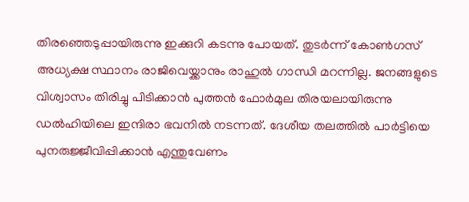തിരഞ്ഞെടുപ്പായിരുന്നു ഇക്കുറി കടന്നു പോയത്. തുടര്‍ന്ന് കോണ്‍ഗസ് അധ്യക്ഷ സ്ഥാനം രാജിവെയ്ക്കാനും രാഹുല്‍ ഗാന്ധി മറന്നില്ല. ജനങ്ങളുടെ വിശ്വാസം തിരിച്ചു പിടിക്കാന്‍ പുത്തന്‍ ഫോര്‍മുല തിരയലായിരുന്നു ഡല്‍ഹിയിലെ ഇന്ദിരാ ഭവനില്‍ നടന്നത്. ദേശീയ തലത്തിൽ പാര്‍ട്ടിയെ പുനരുജ്ജീവിപ്പിക്കാന്‍ എന്തുവേണം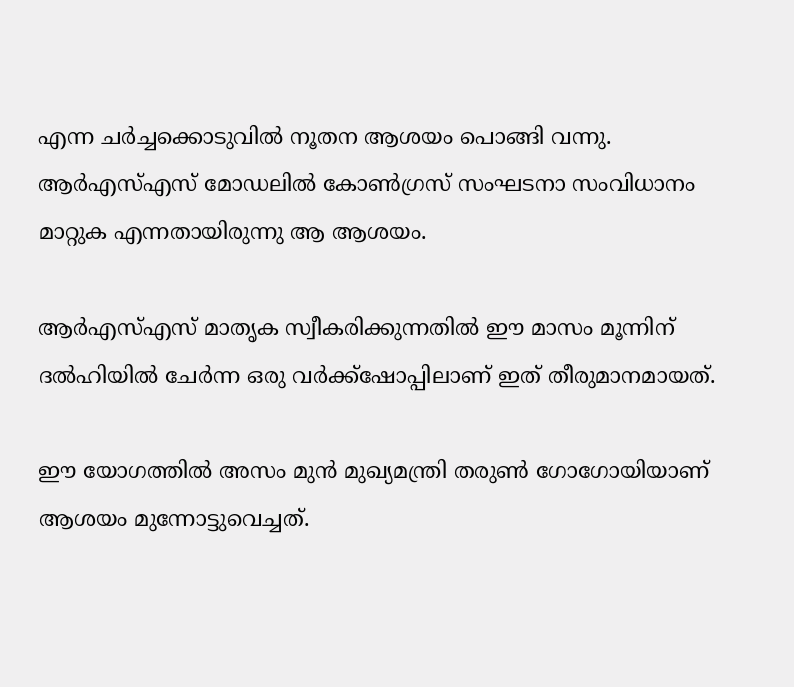എന്ന ചര്‍ച്ചക്കൊടുവില്‍ നൂതന ആശയം പൊങ്ങി വന്നു. ആര്‍എസ്എസ് മോഡലില്‍ കോണ്‍ഗ്രസ് സംഘടനാ സംവിധാനം മാറ്റുക എന്നതായിരുന്നു ആ ആശയം.

ആര്‍എസ്എസ് മാതൃക സ്വീകരിക്കുന്നതിൽ ഈ മാസം മൂന്നിന് ദല്‍ഹിയില്‍ ചേര്‍ന്ന ഒരു വര്‍ക്ക്‌ഷോപ്പിലാണ് ഇത് തീരുമാനമായത്.

ഈ യോഗത്തിൽ അസം മുന്‍ മുഖ്യമന്ത്രി തരുണ്‍ ഗോഗോയിയാണ് ആശയം മുന്നോട്ടുവെച്ചത്.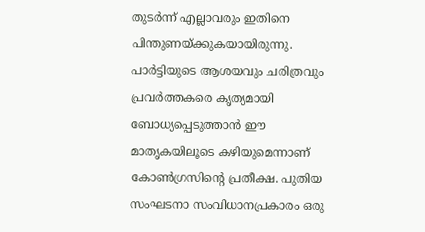തുടർന്ന് എല്ലാവരും ഇതിനെ പിന്തുണയ്ക്കുകയായിരുന്നു. പാര്‍ട്ടിയുടെ ആശയവും ചരിത്രവും പ്രവര്‍ത്തകരെ കൃത്യമായി ബോധ്യപ്പെടുത്താന്‍ ഈ മാതൃകയിലൂടെ കഴിയുമെന്നാണ് കോണ്‍ഗ്രസിന്റെ പ്രതീക്ഷ. പുതിയ സംഘടനാ സംവിധാനപ്രകാരം ഒരു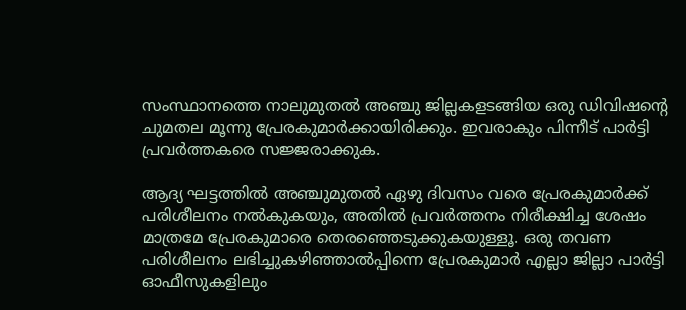സംസ്ഥാനത്തെ നാലുമുതല്‍ അഞ്ചു ജില്ലകളടങ്ങിയ ഒരു ഡിവിഷന്റെ ചുമതല മൂന്നു പ്രേരകുമാര്‍ക്കായിരിക്കും. ഇവരാകും പിന്നീട് പാര്‍ട്ടി പ്രവര്‍ത്തകരെ സജ്ജരാക്കുക.

ആദ്യ ഘട്ടത്തിൽ അഞ്ചുമുതല്‍ ഏഴു ദിവസം വരെ പ്രേരകുമാര്‍ക്ക് പരിശീലനം നല്‍കുകയും, അതിൽ പ്രവര്‍ത്തനം നിരീക്ഷിച്ച ശേഷം മാത്രമേ പ്രേരകുമാരെ തെരഞ്ഞെടുക്കുകയുള്ളൂ. ഒരു തവണ പരിശീലനം ലഭിച്ചുകഴിഞ്ഞാല്‍പ്പിന്നെ പ്രേരകുമാര്‍ എല്ലാ ജില്ലാ പാര്‍ട്ടി ഓഫീസുകളിലും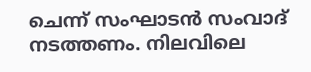ചെന്ന് സംഘാടന്‍ സംവാദ് നടത്തണം. നിലവിലെ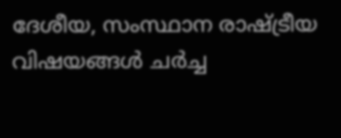ദേശീയ, സംസ്ഥാന രാഷ്ട്രീയ വിഷയങ്ങള്‍ ചര്‍ച്ച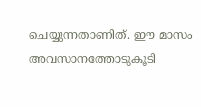ചെയ്യുന്നതാണിത്. ഈ മാസം അവസാനത്തോടുകൂടി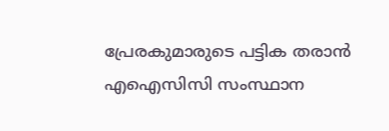പ്രേരകുമാരുടെ പട്ടിക തരാന്‍ എഐസിസി സംസ്ഥാന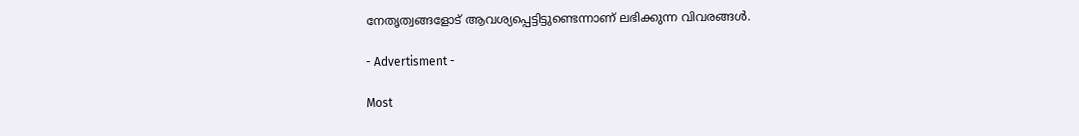നേതൃത്വങ്ങളോട് ആവശ്യപ്പെട്ടിട്ടുണ്ടെന്നാണ് ലഭിക്കുന്ന വിവരങ്ങള്‍.

- Advertisment -

Most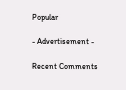Popular

- Advertisement -

Recent Comments